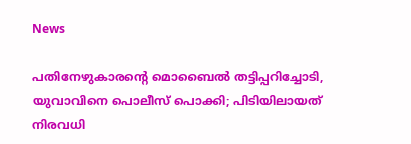News

പതിനേഴുകാരന്‍റെ മൊബൈല്‍ തട്ടിപ്പറിച്ചോടി, യുവാവിനെ പൊലീസ് പൊക്കി; പിടിയിലായത് നിരവധി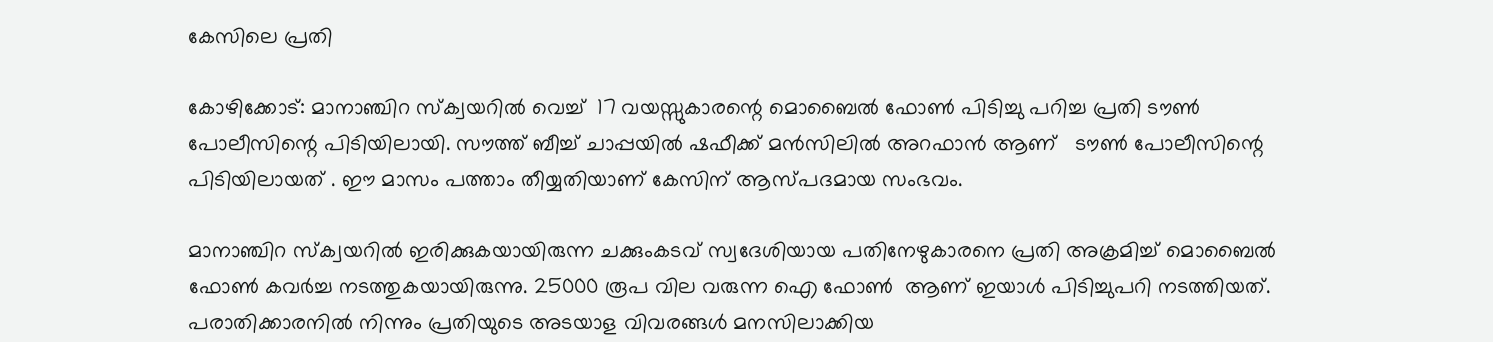കേസിലെ പ്രതി

കോഴിക്കോട്: മാനാഞ്ചിറ സ്ക്വയറിൽ വെച്ച്  17 വയസ്സുകാരന്റെ മൊബൈൽ ഫോൺ പിടിച്ചു പറിച്ച പ്രതി ടൗൺ പോലീസിന്റെ പിടിയിലായി. സൗത്ത് ബീച്ച് ചാപ്പയിൽ ഷഫീക്ക് മൻസിലിൽ അറഫാൻ ആണ്   ടൗൺ പോലീസിന്റെ പിടിയിലായത് . ഈ മാസം പത്താം തീയ്യതിയാണ് കേസിന് ആസ്പദമായ സംഭവം.

മാനാഞ്ചിറ സ്‌ക്വയറിൽ ഇരിക്കുകയായിരുന്ന ചക്കുംകടവ് സ്വദേശിയായ പതിനേഴുകാരനെ പ്രതി അക്രമിച്ച് മൊബൈൽ ഫോൺ കവർച്ച നടത്തുകയായിരുന്നു. 25000 രൂപ വില വരുന്ന ഐ ഫോൺ  ആണ് ഇയാൾ പിടിച്ചുപറി നടത്തിയത്. പരാതിക്കാരനിൽ നിന്നും പ്രതിയുടെ അടയാള വിവരങ്ങൾ മനസിലാക്കിയ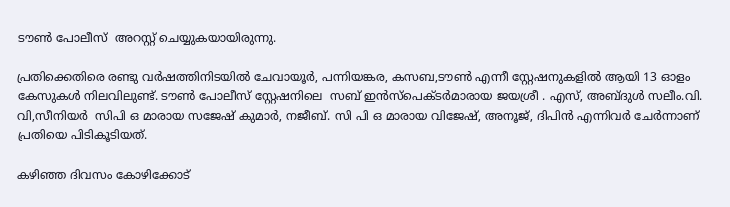ടൗൺ പോലീസ്  അറസ്റ്റ് ചെയ്യുകയായിരുന്നു.

പ്രതിക്കെതിരെ രണ്ടു വർഷത്തിനിടയിൽ ചേവായൂർ, പന്നിയങ്കര, കസബ,ടൗൺ എന്നീ സ്റ്റേഷനുകളിൽ ആയി 13 ഓളം കേസുകൾ നിലവിലുണ്ട്. ടൗൺ പോലീസ് സ്റ്റേഷനിലെ  സബ് ഇൻസ്പെക്ടർമാരായ ജയശ്രീ . എസ്, അബ്ദുൾ സലീം.വി. വി,സീനിയർ  സിപി ഒ മാരായ സജേഷ് കുമാർ, നജീബ്. സി പി ഒ മാരായ വിജേഷ്, അനൂജ്, ദിപിൻ എന്നിവർ ചേർന്നാണ് പ്രതിയെ പിടികൂടിയത്.

കഴിഞ്ഞ ദിവസം കോഴിക്കോട്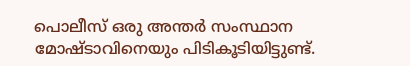പൊലീസ് ഒരു അന്തർ സംസ്ഥാന മോഷ്ടാവിനെയും പിടികൂടിയിട്ടുണ്ട്.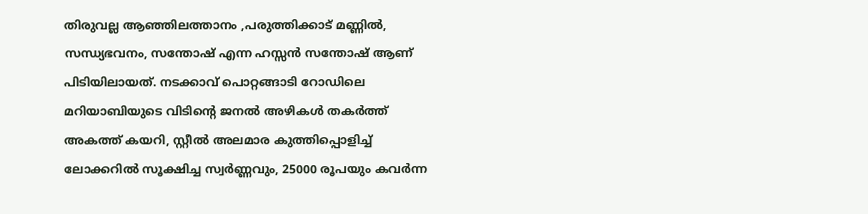തിരുവല്ല ആഞ്ഞിലത്താനം ,പരുത്തിക്കാട് മണ്ണിൽ,  സന്ധ്യഭവനം, സന്തോഷ് എന്ന ഹസ്സൻ സന്തോഷ് ആണ് പിടിയിലായത്. നടക്കാവ് പൊറ്റങ്ങാടി റോഡിലെ മറിയാബിയുടെ വിടിൻ്റെ ജനൽ അഴികൾ തകർത്ത് അകത്ത് കയറി, സ്റ്റീൽ അലമാര കുത്തിപ്പൊളിച്ച് ലോക്കറിൽ സൂക്ഷിച്ച സ്വർണ്ണവും, 25000 രൂപയും കവർന്ന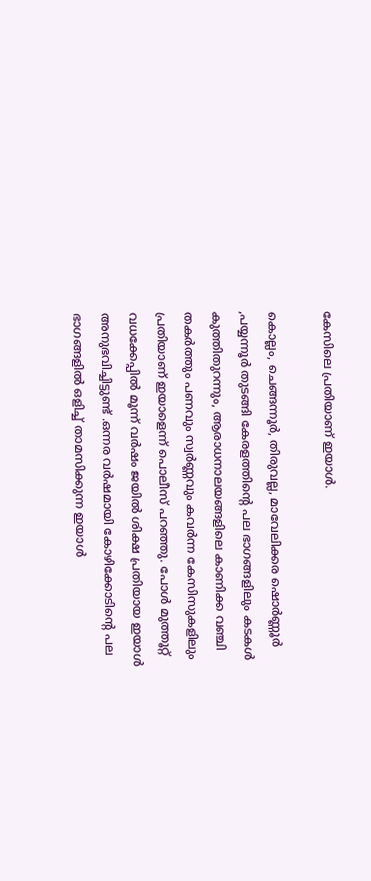കേസിലെ പ്രതിയാണ് ഇയാള്‍.

കൊല്ലം, ചെങ്ങന്നൂർ, തിരുവല്ല, മാവേലിക്കര ഷൊർണ്ണൂർ ,പയ്യന്നൂർ തുടങ്ങി കേരളത്തിൻ്റെ പല ഭാഗങ്ങളിലും കടകൾ കുത്തിതുറന്നും, ആരാധനാലയങ്ങളിലെ കാണിക്ക വഞ്ചി തകർത്തും പണവും സ്വർണ്ണവും കവർന്ന കേസിസുകളിലും പ്രതിയാണ് ഇയാളെന്ന് പൊലീസ് പറഞ്ഞു. പോൾ മുത്തൂറ്റ് വധക്കേപ്പിൽ മൂന്ന് വർഷം ജയിൽ ശിക്ഷ പ്രതിയായ ഇയാൾ അനുഭവിച്ചിട്ടുണ്ട് .ഒന്നര വർഷമായി കോഴിക്കോടിൻ്റെ പല ഭാഗങ്ങളിൽ ഒളിച്ച് താമസിക്കുന്ന ഇയാൾ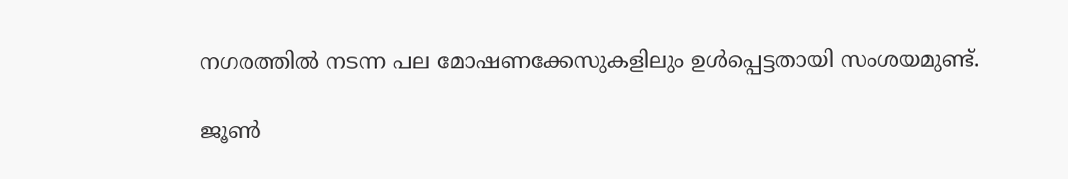നഗരത്തിൽ നടന്ന പല മോഷണക്കേസുകളിലും ഉൾപ്പെട്ടതായി സംശയമുണ്ട്.

ജൂൺ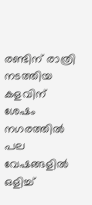രണ്ടിന് രാത്രി നടത്തിയ കളവിന് ശേഷം നഗരത്തിൽ പല വേഷങ്ങളിൽ ഒളിച്ച്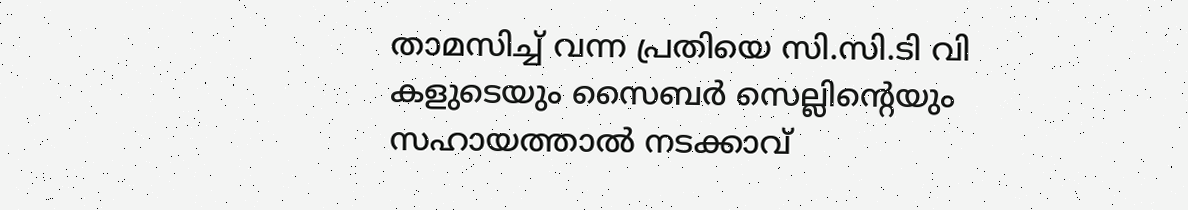താമസിച്ച് വന്ന പ്രതിയെ സി.സി.ടി വി കളുടെയും സൈബർ സെല്ലിൻ്റെയും സഹായത്താൽ നടക്കാവ്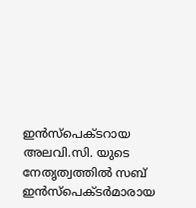ഇൻസ്പെക്ടറായ അലവി.സി. യുടെ നേതൃത്വത്തിൽ സബ് ഇൻസ്പെക്ടർമാരായ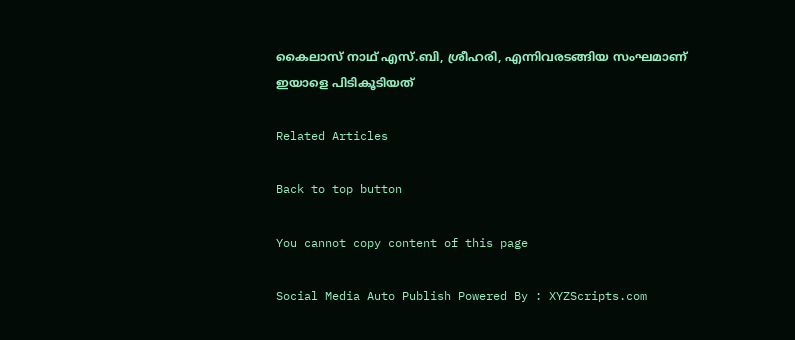കൈലാസ് നാഥ് എസ്.ബി, ശ്രീഹരി, എന്നിവരടങ്ങിയ സംഘമാണ് ഇയാളെ പിടികൂടിയത്

Related Articles

Back to top button

You cannot copy content of this page

Social Media Auto Publish Powered By : XYZScripts.com